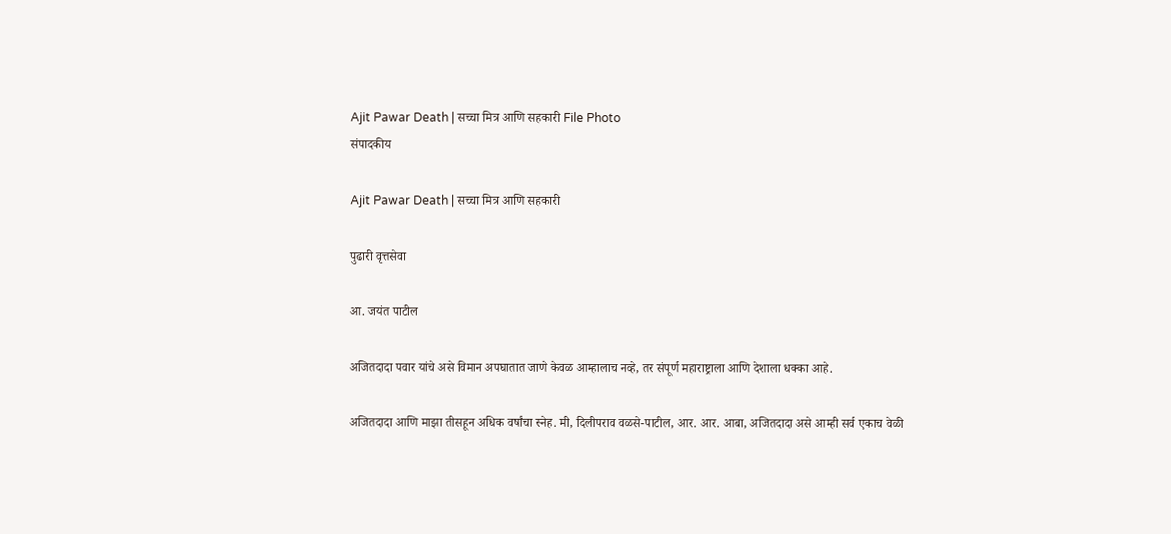Ajit Pawar Death | सच्चा मित्र आणि सहकारी File Photo
संपादकीय

Ajit Pawar Death | सच्चा मित्र आणि सहकारी

पुढारी वृत्तसेवा

आ. जयंत पाटील

अजितदादा पवार यांचे असे विमान अपघातात जाणे केवळ आम्हालाच नव्हे, तर संपूर्ण महाराष्ट्राला आणि देशाला धक्का आहे.

अजितदादा आणि माझा तीसहून अधिक वर्षांचा स्नेह. मी, दिलीपराव वळसे-पाटील, आर. आर. आबा, अजितदादा असे आम्ही सर्व एकाच वेळी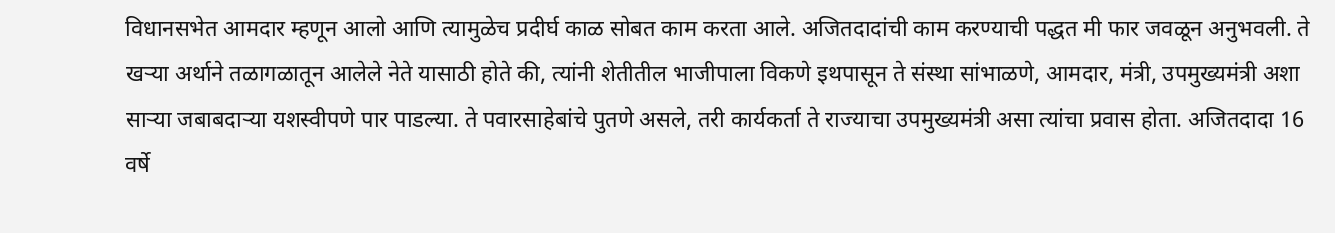विधानसभेत आमदार म्हणून आलो आणि त्यामुळेच प्रदीर्घ काळ सोबत काम करता आले. अजितदादांची काम करण्याची पद्धत मी फार जवळून अनुभवली. ते खर्‍या अर्थाने तळागळातून आलेले नेते यासाठी होते की, त्यांनी शेतीतील भाजीपाला विकणे इथपासून ते संस्था सांभाळणे, आमदार, मंत्री, उपमुख्यमंत्री अशा सार्‍या जबाबदार्‍या यशस्वीपणे पार पाडल्या. ते पवारसाहेबांचे पुतणे असले, तरी कार्यकर्ता ते राज्याचा उपमुख्यमंत्री असा त्यांचा प्रवास होता. अजितदादा 16 वर्षे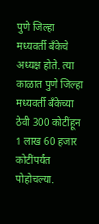पुणे जिल्हा मध्यवर्ती बँकेचे अध्यक्ष होते. त्या काळात पुणे जिल्हा मध्यवर्ती बँकेच्या ठेवी 300 कोटींहून 1 लाख 60 हजार कोटींपर्यंत पोहोचल्या.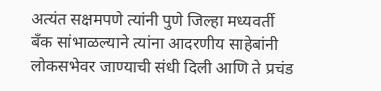अत्यंत सक्षमपणे त्यांनी पुणे जिल्हा मध्यवर्ती बँक सांभाळल्याने त्यांना आदरणीय साहेबांनी लोकसभेवर जाण्याची संधी दिली आणि ते प्रचंड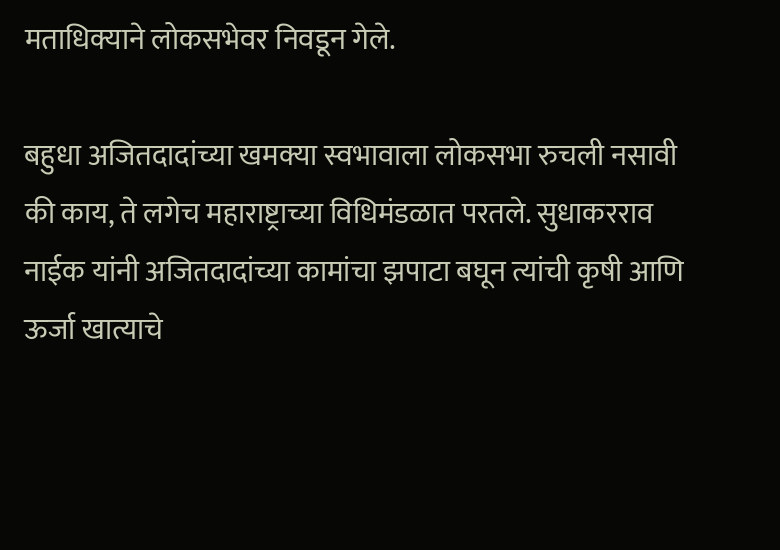मताधिक्याने लोकसभेवर निवडून गेले.

बहुधा अजितदादांच्या खमक्या स्वभावाला लोकसभा रुचली नसावी की काय, ते लगेच महाराष्ट्राच्या विधिमंडळात परतले. सुधाकरराव नाईक यांनी अजितदादांच्या कामांचा झपाटा बघून त्यांची कृषी आणि ऊर्जा खात्याचे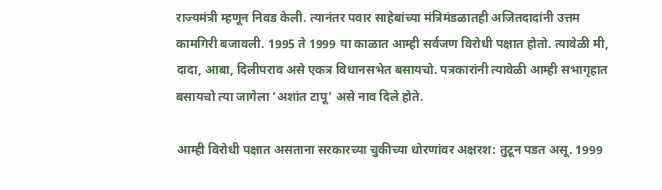राज्यमंत्री म्हणून निवड केली. त्यानंतर पवार साहेबांच्या मंत्रिमंडळातही अजितदादांनी उत्तम कामगिरी बजावली. 1995 ते 1999 या काळात आम्ही सर्वजण विरोधी पक्षात होतो. त्यावेळी मी, दादा, आबा, दिलीपराव असे एकत्र विधानसभेत बसायचो. पत्रकारांनी त्यावेळी आम्ही सभागृहात बसायचो त्या जागेला ‘अशांत टापू’ असे नाव दिले होते.

आम्ही विरोधी पक्षात असताना सरकारच्या चुकीच्या धोरणांवर अक्षरश: तुटून पडत असू. 1999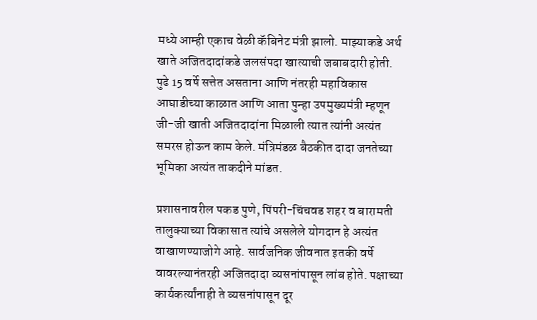मध्ये आम्ही एकाच वेळी कॅबिनेट मंत्री झालो. माझ्याकडे अर्थ खाते अजितदादांकडे जलसंपदा खात्याची जबाबदारी होती. पुढे 15 वर्षे सत्तेत असताना आणि नंतरही महाविकास आघाडीच्या काळात आणि आता पुन्हा उपमुख्यमंत्री म्हणून जी-जी खाती अजितदादांना मिळाली त्यात त्यांनी अत्यंत समरस होऊन काम केले. मंत्रिमंडळ बैठकीत दादा जनतेच्या भूमिका अत्यंत ताकदीने मांडत.

प्रशासनावरील पकड पुणे, पिंपरी-चिंचवड शहर व बारामती तालुक्याच्या विकासात त्यांचे असलेले योगदान हे अत्यंत वाखाणण्याजोगे आहे. सार्वजनिक जीवनात इतकी वर्षे वावरल्यानंतरही अजितदादा व्यसनांपासून लांब होते. पक्षाच्या कार्यकर्त्यांनाही ते व्यसनांपासून दूर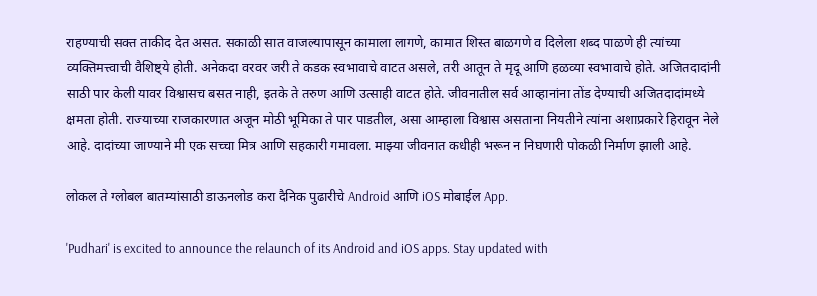राहण्याची सक्त ताकीद देत असत. सकाळी सात वाजल्यापासून कामाला लागणे, कामात शिस्त बाळगणे व दिलेला शब्द पाळणे ही त्यांच्या व्यक्तिमत्त्वाची वैशिष्ट्ये होती. अनेकदा वरवर जरी ते कडक स्वभावाचे वाटत असले, तरी आतून ते मृदू आणि हळव्या स्वभावाचे होते. अजितदादांनी साठी पार केली यावर विश्वासच बसत नाही, इतके ते तरुण आणि उत्साही वाटत होते. जीवनातील सर्व आव्हानांना तोंड देण्याची अजितदादांमध्ये क्षमता होती. राज्याच्या राजकारणात अजून मोठी भूमिका ते पार पाडतील, असा आम्हाला विश्वास असताना नियतीने त्यांना अशाप्रकारे हिरावून नेले आहे. दादांच्या जाण्याने मी एक सच्चा मित्र आणि सहकारी गमावला. माझ्या जीवनात कधीही भरून न निघणारी पोकळी निर्माण झाली आहे.

लोकल ते ग्लोबल बातम्यांसाठी डाऊनलोड करा दैनिक पुढारीचे Android आणि iOS मोबाईल App.

'Pudhari' is excited to announce the relaunch of its Android and iOS apps. Stay updated with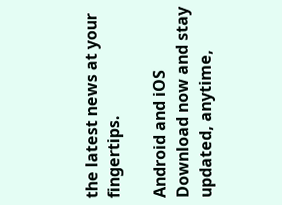the latest news at your fingertips.

Android and iOS Download now and stay updated, anytime,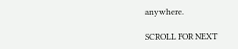anywhere.

SCROLL FOR NEXT